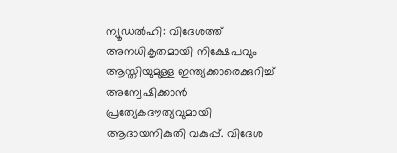ന്യൂഡൽഹി: വിദേശത്ത് അനധികൃതമായി നിക്ഷേപവും ആസ്തിയുമുള്ള ഇന്ത്യക്കാരെക്കുറിച്ച് അന്വേഷിക്കാൻ പ്രത്യേകദൗത്യവുമായി ആദായനികുതി വകുപ്പ്. വിദേശ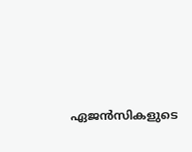ഏജൻസികളുടെ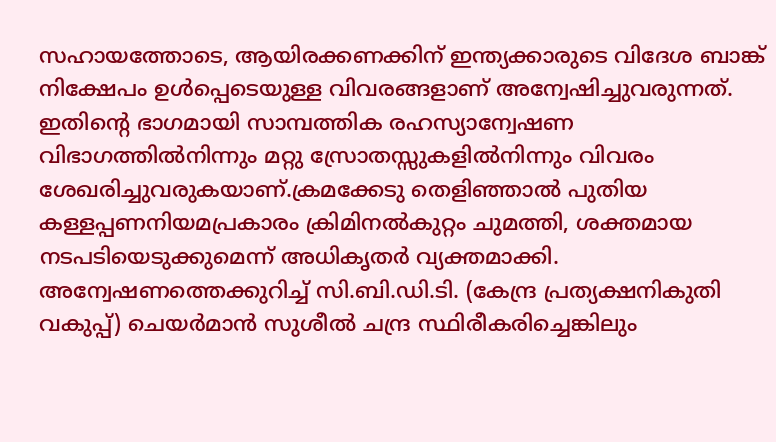സഹായത്തോടെ, ആയിരക്കണക്കിന് ഇന്ത്യക്കാരുടെ വിദേശ ബാങ്ക് നിക്ഷേപം ഉൾപ്പെടെയുള്ള വിവരങ്ങളാണ് അന്വേഷിച്ചുവരുന്നത്. ഇതിന്റെ ഭാഗമായി സാമ്പത്തിക രഹസ്യാന്വേഷണ വിഭാഗത്തിൽനിന്നും മറ്റു സ്രോതസ്സുകളിൽനിന്നും വിവരം ശേഖരിച്ചുവരുകയാണ്.ക്രമക്കേടു തെളിഞ്ഞാൽ പുതിയ കള്ളപ്പണനിയമപ്രകാരം ക്രിമിനൽകുറ്റം ചുമത്തി, ശക്തമായ നടപടിയെടുക്കുമെന്ന് അധികൃതർ വ്യക്തമാക്കി. അന്വേഷണത്തെക്കുറിച്ച് സി.ബി.ഡി.ടി. (കേന്ദ്ര പ്രത്യക്ഷനികുതി വകുപ്പ്) ചെയർമാൻ സുശീൽ ചന്ദ്ര സ്ഥിരീകരിച്ചെങ്കിലും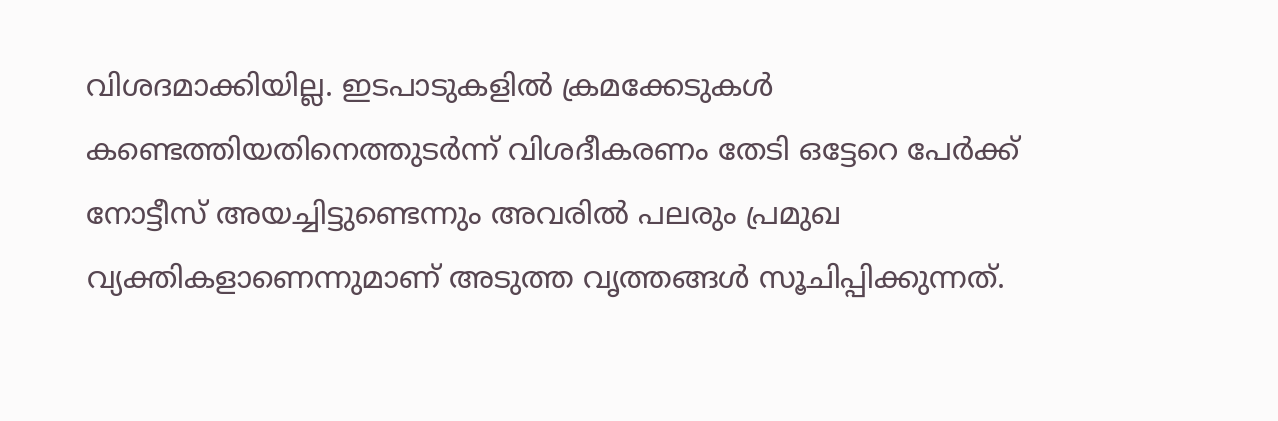വിശദമാക്കിയില്ല. ഇടപാടുകളിൽ ക്രമക്കേടുകൾ കണ്ടെത്തിയതിനെത്തുടർന്ന് വിശദീകരണം തേടി ഒട്ടേറെ പേർക്ക് നോട്ടീസ് അയച്ചിട്ടുണ്ടെന്നും അവരിൽ പലരും പ്രമുഖ വ്യക്തികളാണെന്നുമാണ് അടുത്ത വൃത്തങ്ങൾ സൂചിപ്പിക്കുന്നത്.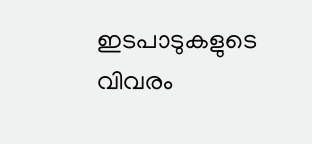ഇടപാടുകളുടെ വിവരം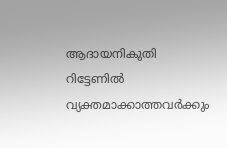ആദായനികുതി റിട്ടേണിൽ വ്യക്തമാക്കാത്തവർക്കും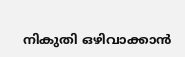നികുതി ഒഴിവാക്കാൻ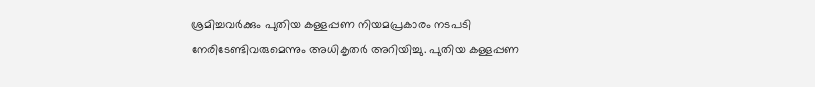ശ്രമിച്ചവർക്കും പുതിയ കള്ളപ്പണ നിയമപ്രകാരം നടപടി നേരിടേണ്ടിവരുമെന്നും അധികൃതർ അറിയിച്ചു. പുതിയ കള്ളപ്പണ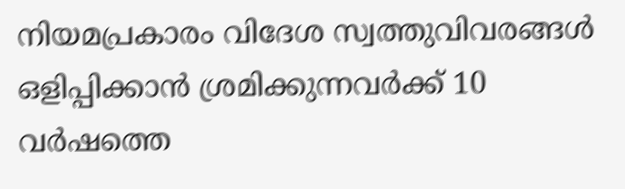നിയമപ്രകാരം വിദേശ സ്വത്തുവിവരങ്ങൾ ഒളിപ്പിക്കാൻ ശ്രമിക്കുന്നവർക്ക് 10 വർഷത്തെ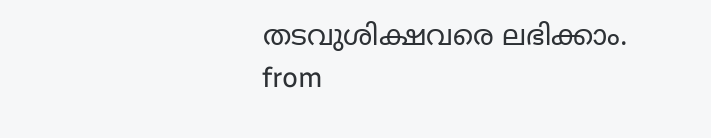തടവുശിക്ഷവരെ ലഭിക്കാം.
from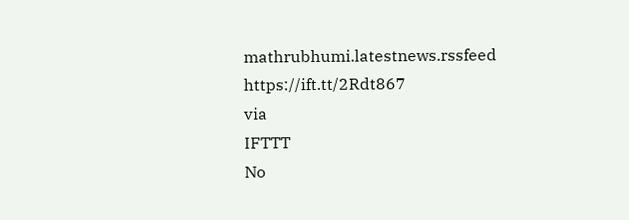mathrubhumi.latestnews.rssfeed https://ift.tt/2Rdt867
via
IFTTT
No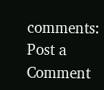comments:
Post a Comment